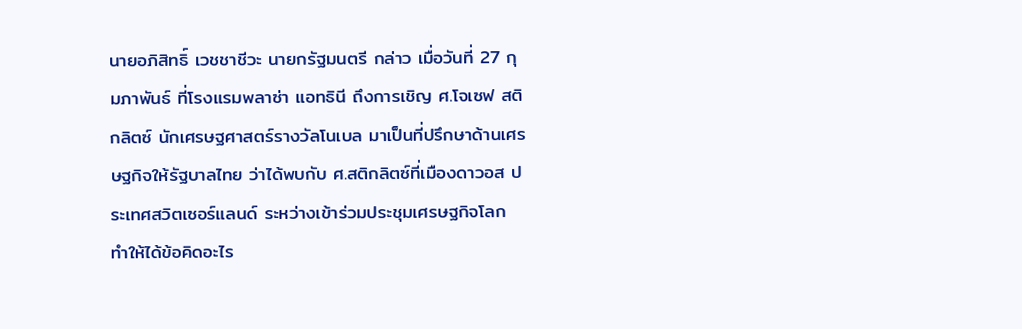นายอภิสิทธิ์ เวชชาชีวะ นายกรัฐมนตรี กล่าว เมื่อวันที่ 27 กุมภาพันธ์ ที่โรงแรมพลาซ่า แอทธินี ถึงการเชิญ ศ.โจเซฟ สติกลิตซ์ นักเศรษฐศาสตร์รางวัลโนเบล มาเป็นที่ปรึกษาด้านเศรษฐกิจให้รัฐบาลไทย ว่าได้พบกับ ศ.สติกลิตซ์ที่เมืองดาวอส ประเทศสวิตเซอร์แลนด์ ระหว่างเข้าร่วมประชุมเศรษฐกิจโลก ทำให้ได้ข้อคิดอะไร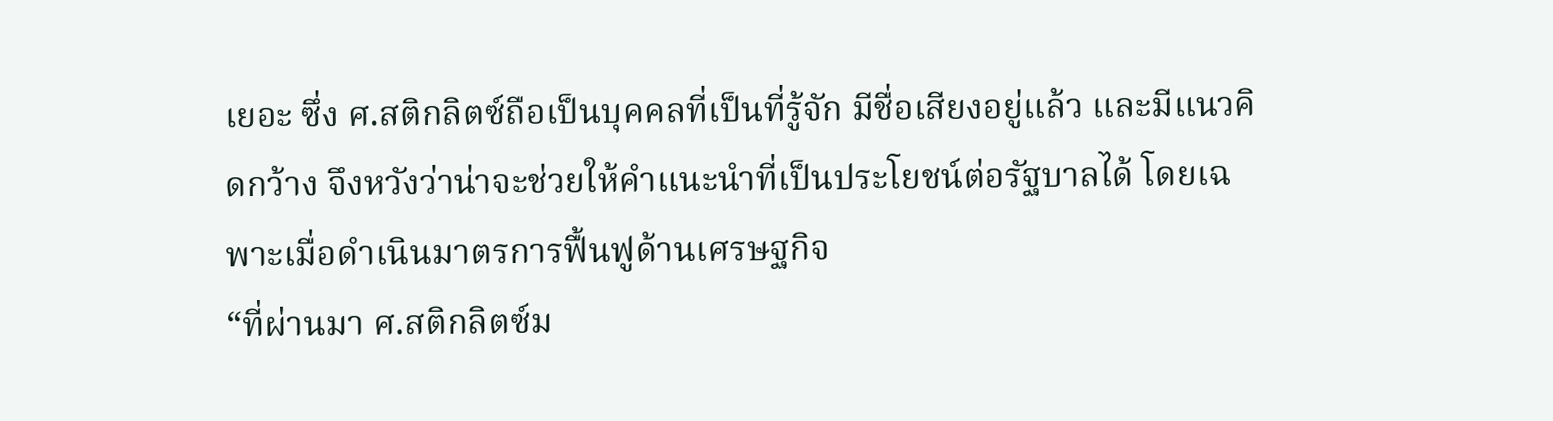เยอะ ซึ่ง ศ.สติกลิตซ์ถือเป็นบุคคลที่เป็นที่รู้จัก มีชื่อเสียงอยู่แล้ว และมีแนวคิดกว้าง จึงหวังว่าน่าจะช่วยให้คำแนะนำที่เป็นประโยชน์ต่อรัฐบาลได้ โดยเฉพาะเมื่อดำเนินมาตรการฟื้นฟูด้านเศรษฐกิจ
“ที่ผ่านมา ศ.สติกลิตซ์ม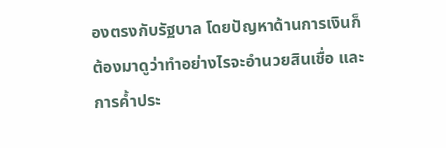องตรงกับรัฐบาล โดยปัญหาด้านการเงินก็ต้องมาดูว่าทำอย่างไรจะอำนวยสินเชื่อ และการค้ำประ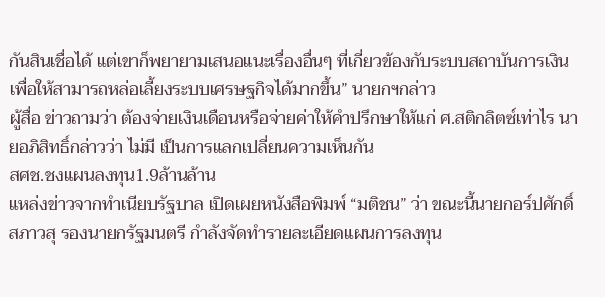กันสินเชื่อได้ แต่เขาก็พยายามเสนอแนะเรื่องอื่นๆ ที่เกี่ยวข้องกับระบบสถาบันการเงิน เพื่อให้สามารถหล่อเลี้ยงระบบเศรษฐกิจได้มากขึ้น” นายกฯกล่าว
ผู้สื่อ ข่าวถามว่า ต้องจ่ายเงินเดือนหรือจ่ายค่าให้คำปรึกษาให้แก่ ศ.สติกลิตซ์เท่าไร นายอภิสิทธิ์กล่าวว่า ไม่มี เป็นการแลกเปลี่ยนความเห็นกัน
สศช.ชงแผนลงทุน1.9ล้านล้าน
แหล่งข่าวจากทำเนียบรัฐบาล เปิดเผยหนังสือพิมพ์ “มติชน” ว่า ขณะนี้นายกอร์ปศักดิ์ สภาวสุ รองนายกรัฐมนตรี กำลังจัดทำรายละเอียดแผนการลงทุน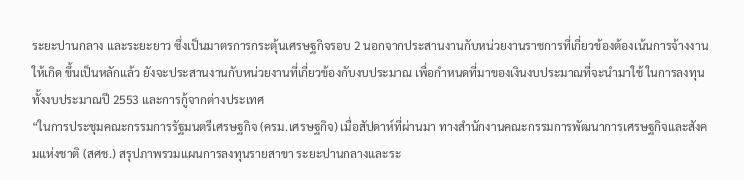ระยะปานกลาง และระยะยาว ซึ่งเป็นมาตรการกระตุ้นเศรษฐกิจรอบ 2 นอกจากประสานงานกับหน่วยงานราชการที่เกี่ยวข้องต้องเน้นการจ้างงานให้เกิด ขึ้นเป็นหลักแล้ว ยังจะประสานงานกับหน่วยงานที่เกี่ยวข้องกับงบประมาณ เพื่อกำหนดที่มาของเงินงบประมาณที่จะนำมาใช้ ในการลงทุน ทั้งงบประมาณปี 2553 และการกู้จากต่างประเทศ
“ในการประชุมคณะกรรมการรัฐมนตรีเศรษฐกิจ (ครม.เศรษฐกิจ) เมื่อสัปดาห์ที่ผ่านมา ทางสำนักงานคณะกรรมการพัฒนาการเศรษฐกิจและสังคมแห่งชาติ (สศช.) สรุปภาพรวมแผนการลงทุนรายสาขา ระยะปานกลางและระ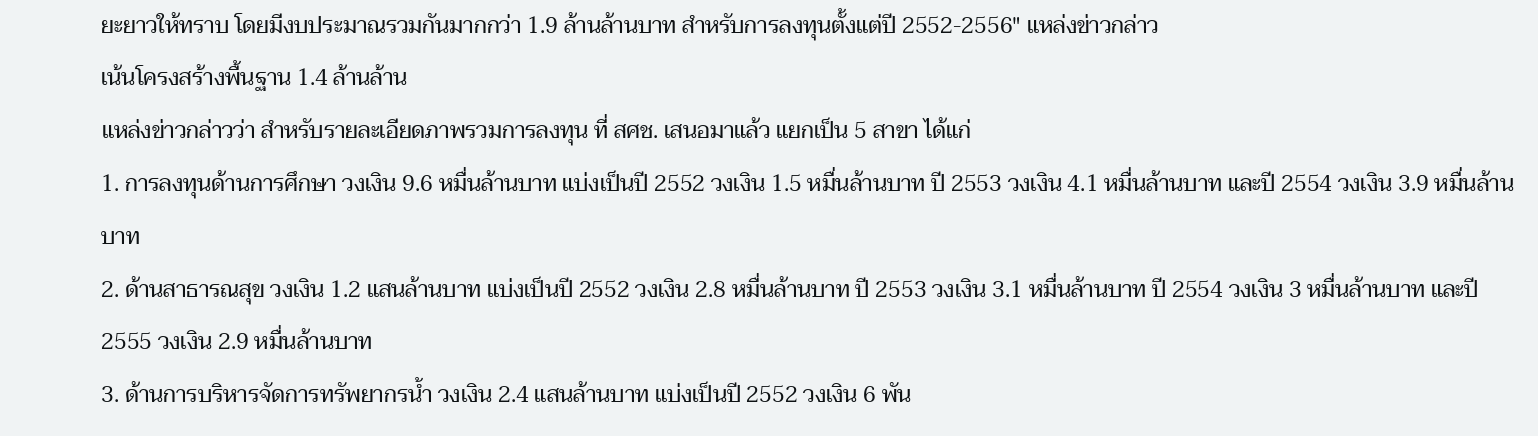ยะยาวให้ทราบ โดยมีงบประมาณรวมกันมากกว่า 1.9 ล้านล้านบาท สำหรับการลงทุนตั้งแต่ปี 2552-2556″ แหล่งข่าวกล่าว
เน้นโครงสร้างพื้นฐาน 1.4 ล้านล้าน
แหล่งข่าวกล่าวว่า สำหรับรายละเอียดภาพรวมการลงทุน ที่ สศช. เสนอมาแล้ว แยกเป็น 5 สาขา ได้แก่
1. การลงทุนด้านการศึกษา วงเงิน 9.6 หมื่นล้านบาท แบ่งเป็นปี 2552 วงเงิน 1.5 หมื่นล้านบาท ปี 2553 วงเงิน 4.1 หมื่นล้านบาท และปี 2554 วงเงิน 3.9 หมื่นล้านบาท
2. ด้านสาธารณสุข วงเงิน 1.2 แสนล้านบาท แบ่งเป็นปี 2552 วงเงิน 2.8 หมื่นล้านบาท ปี 2553 วงเงิน 3.1 หมื่นล้านบาท ปี 2554 วงเงิน 3 หมื่นล้านบาท และปี 2555 วงเงิน 2.9 หมื่นล้านบาท
3. ด้านการบริหารจัดการทรัพยากรน้ำ วงเงิน 2.4 แสนล้านบาท แบ่งเป็นปี 2552 วงเงิน 6 พัน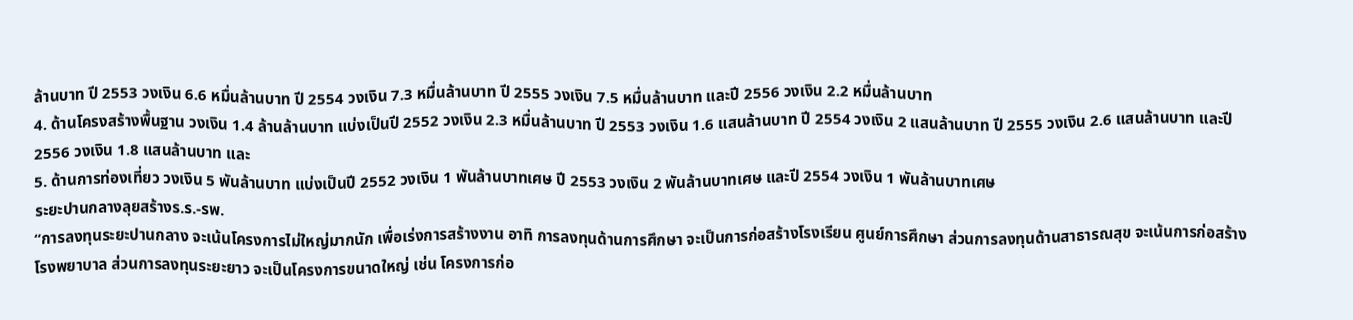ล้านบาท ปี 2553 วงเงิน 6.6 หมื่นล้านบาท ปี 2554 วงเงิน 7.3 หมื่นล้านบาท ปี 2555 วงเงิน 7.5 หมื่นล้านบาท และปี 2556 วงเงิน 2.2 หมื่นล้านบาท
4. ด้านโครงสร้างพื้นฐาน วงเงิน 1.4 ล้านล้านบาท แบ่งเป็นปี 2552 วงเงิน 2.3 หมื่นล้านบาท ปี 2553 วงเงิน 1.6 แสนล้านบาท ปี 2554 วงเงิน 2 แสนล้านบาท ปี 2555 วงเงิน 2.6 แสนล้านบาท และปี 2556 วงเงิน 1.8 แสนล้านบาท และ
5. ด้านการท่องเที่ยว วงเงิน 5 พันล้านบาท แบ่งเป็นปี 2552 วงเงิน 1 พันล้านบาทเศษ ปี 2553 วงเงิน 2 พันล้านบาทเศษ และปี 2554 วงเงิน 1 พันล้านบาทเศษ
ระยะปานกลางลุยสร้างร.ร.-รพ.
“การลงทุนระยะปานกลาง จะเน้นโครงการไม่ใหญ่มากนัก เพื่อเร่งการสร้างงาน อาทิ การลงทุนด้านการศึกษา จะเป็นการก่อสร้างโรงเรียน ศูนย์การศึกษา ส่วนการลงทุนด้านสาธารณสุข จะเน้นการก่อสร้างโรงพยาบาล ส่วนการลงทุนระยะยาว จะเป็นโครงการขนาดใหญ่ เช่น โครงการก่อ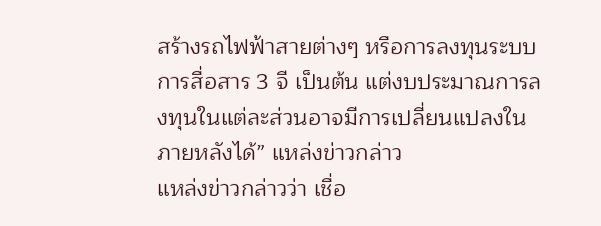สร้างรถไฟฟ้าสายต่างๆ หรือการลงทุนระบบการสื่อสาร 3 จี เป็นต้น แต่งบประมาณการลงทุนในแต่ละส่วนอาจมีการเปลี่ยนแปลงในภายหลังได้” แหล่งข่าวกล่าว
แหล่งข่าวกล่าวว่า เชื่อ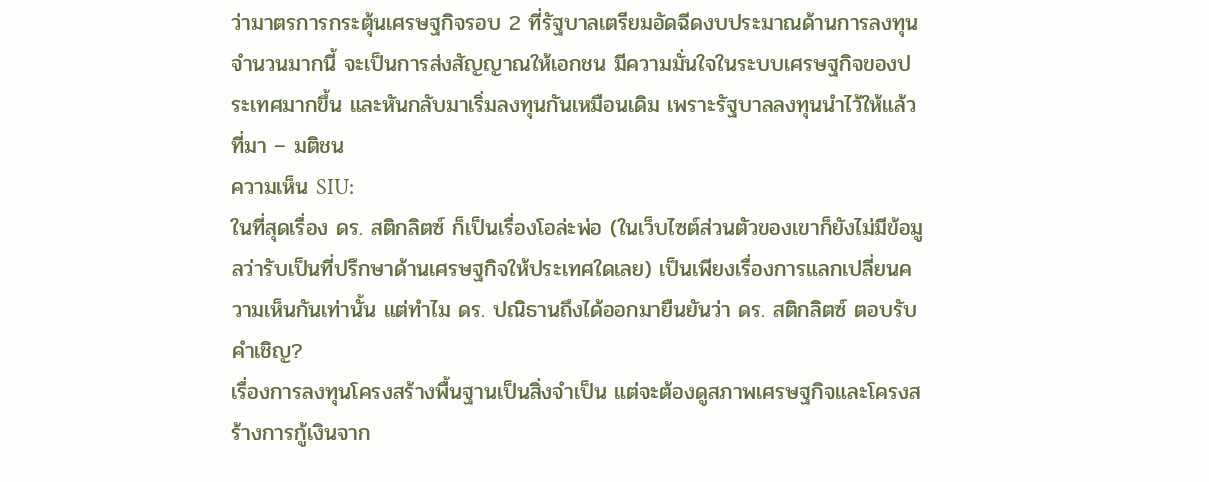ว่ามาตรการกระตุ้นเศรษฐกิจรอบ 2 ที่รัฐบาลเตรียมอัดฉีดงบประมาณด้านการลงทุนจำนวนมากนี้ จะเป็นการส่งสัญญาณให้เอกชน มีความมั่นใจในระบบเศรษฐกิจของประเทศมากขึ้น และหันกลับมาเริ่มลงทุนกันเหมือนเดิม เพราะรัฐบาลลงทุนนำไว้ให้แล้ว
ที่มา – มติชน
ความเห็น SIU:
ในที่สุดเรื่อง ดร. สติกลิตซ์ ก็เป็นเรื่องโอล่ะพ่อ (ในเว็บไซต์ส่วนตัวของเขาก็ยังไม่มีข้อมูลว่ารับเป็นที่ปรึกษาด้านเศรษฐกิจให้ประเทศใดเลย) เป็นเพียงเรื่องการแลกเปลี่ยนความเห็นกันเท่านั้น แต่ทำไม ดร. ปณิธานถึงได้ออกมายืนยันว่า ดร. สติกลิตซ์ ตอบรับคำเชิญ?
เรื่องการลงทุนโครงสร้างพื้นฐานเป็นสิ่งจำเป็น แต่จะต้องดูสภาพเศรษฐกิจและโครงสร้างการกู้เงินจาก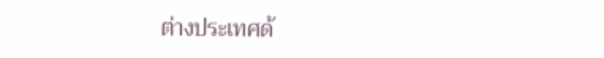ต่างประเทศด้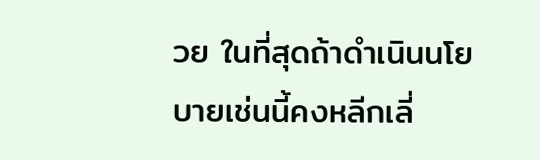วย ในที่สุดถ้าดำเนินนโยบายเช่นนี้คงหลีกเลี่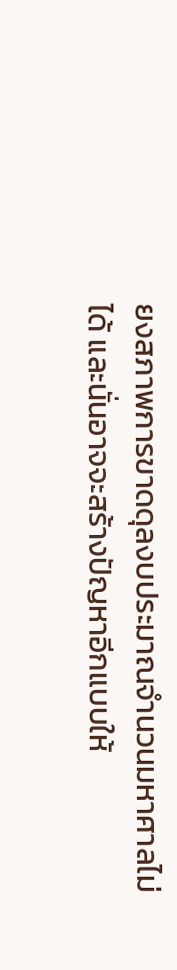ยงสภาพการขาดดุลงบประมาณจำนวนมหาศาลไม่ได้ และนั่นอาจจะสร้างปัญหาอีกแบบให้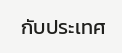กับประเทศ